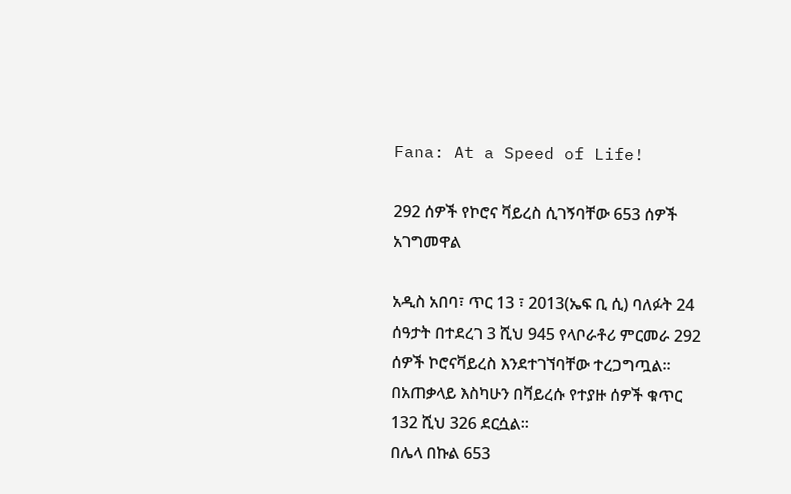Fana: At a Speed of Life!

292 ሰዎች የኮሮና ቫይረስ ሲገኝባቸው 653 ሰዎች አገግመዋል

አዲስ አበባ፣ ጥር 13 ፣ 2013(ኤፍ ቢ ሲ) ባለፉት 24 ሰዓታት በተደረገ 3 ሺህ 945 የላቦራቶሪ ምርመራ 292 ሰዎች ኮሮናቫይረስ እንደተገኘባቸው ተረጋግጧል።
በአጠቃላይ እስካሁን በቫይረሱ የተያዙ ሰዎች ቁጥር 132 ሺህ 326 ደርሷል።
በሌላ በኩል 653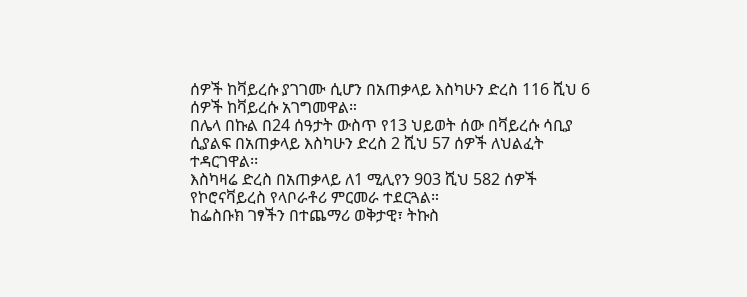ሰዎች ከቫይረሱ ያገገሙ ሲሆን በአጠቃላይ እስካሁን ድረስ 116 ሺህ 6 ሰዎች ከቫይረሱ አገግመዋል።
በሌላ በኩል በ24 ሰዓታት ውስጥ የ13 ህይወት ሰው በቫይረሱ ሳቢያ ሲያልፍ በአጠቃላይ እስካሁን ድረስ 2 ሺህ 57 ሰዎች ለህልፈት ተዳርገዋል፡፡
እስካዛሬ ድረስ በአጠቃላይ ለ1 ሚሊየን 903 ሺህ 582 ሰዎች የኮሮናቫይረስ የላቦራቶሪ ምርመራ ተደርጓል።
ከፌስቡክ ገፃችን በተጨማሪ ወቅታዊ፣ ትኩስ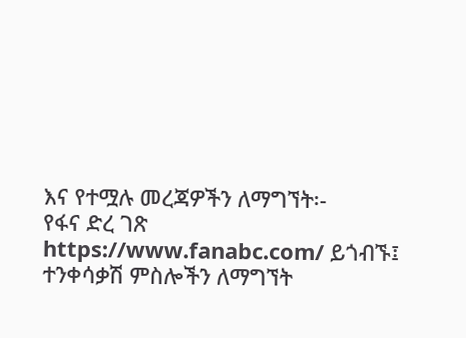እና የተሟሉ መረጃዎችን ለማግኘት፡-
የፋና ድረ ገጽ https://www.fanabc.com/ ይጎብኙ፤
ተንቀሳቃሽ ምስሎችን ለማግኘት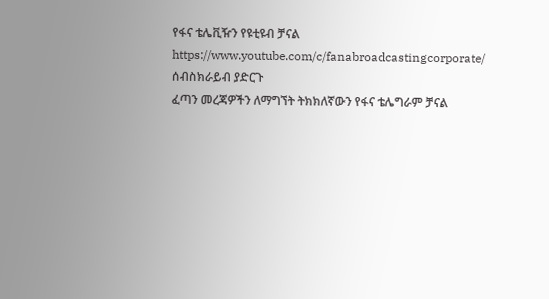የፋና ቴሌቪዥን የዩቲዩብ ቻናል https://www.youtube.com/c/fanabroadcastingcorporate/ ሰብስክራይብ ያድርጉ
ፈጣን መረጃዎችን ለማግኘት ትክክለኛውን የፋና ቴሌግራም ቻናል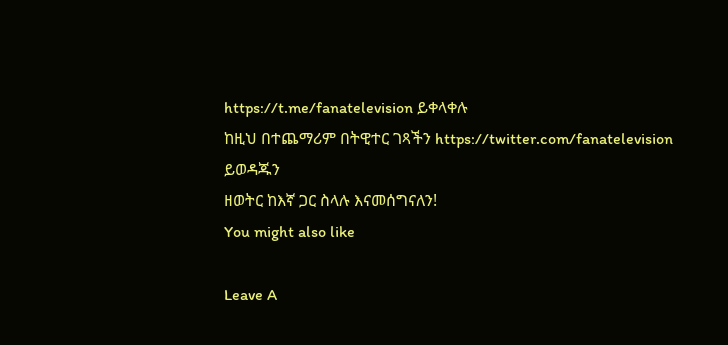https://t.me/fanatelevision ይቀላቀሉ
ከዚህ በተጨማሪም በትዊተር ገጻችን https://twitter.com/fanatelevision ይወዳጁን
ዘወትር ከእኛ ጋር ስላሉ እናመሰግናለን!
You might also like

Leave A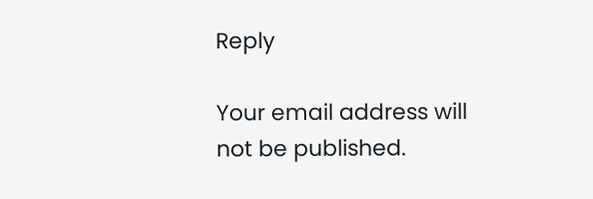Reply

Your email address will not be published.